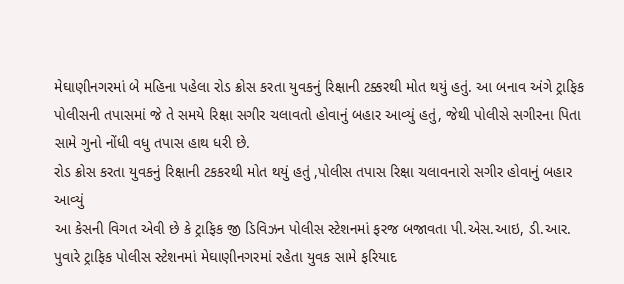મેઘાણીનગરમાં બે મહિના પહેલા રોડ ક્રોસ કરતા યુવકનું રિક્ષાની ટક્કરથી મોત થયું હતું. આ બનાવ અંગે ટ્રાફિક પોલીસની તપાસમાં જે તે સમયે રિક્ષા સગીર ચલાવતો હોવાનું બહાર આવ્યું હતું, જેથી પોલીસે સગીરના પિતા સામે ગુનો નોંધી વધુ તપાસ હાથ ધરી છે.
રોડ ક્રોસ કરતા યુવકનું રિક્ષાની ટકકરથી મોત થયું હતું ,પોલીસ તપાસ રિક્ષા ચલાવનારો સગીર હોવાનું બહાર આવ્યું
આ કેસની વિગત એવી છે કે ટ્રાફિક જી ડિવિઝન પોલીસ સ્ટેશનમાં ફરજ બજાવતા પી.એસ.આઇ, ડી.આર. પુવારે ટ્રાફિક પોલીસ સ્ટેશનમાં મેઘાણીનગરમાં રહેતા યુવક સામે ફરિયાદ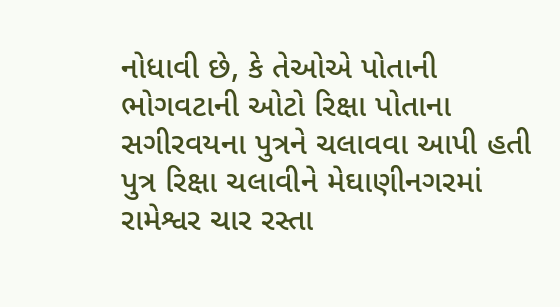નોધાવી છે, કે તેઓએ પોતાની ભોગવટાની ઓટો રિક્ષા પોતાના સગીરવયના પુત્રને ચલાવવા આપી હતી પુત્ર રિક્ષા ચલાવીને મેઘાણીનગરમાં રામેશ્વર ચાર રસ્તા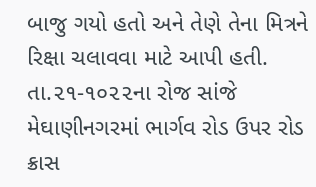બાજુ ગયો હતો અને તેણે તેના મિત્રને રિક્ષા ચલાવવા માટે આપી હતી.
તા.૨૧-૧૦૨૨ના રોજ સાંજે મેઘાણીનગરમાં ભાર્ગવ રોડ ઉપર રોડ ક્રાસ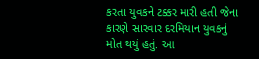કરતા યુવકને ટક્કર મારી હતી જેના કારણે સારવાર દરમિયાન યુવકનું મોત થયું હતું. આ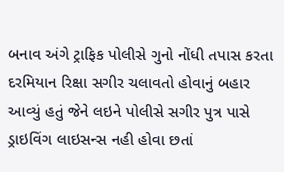બનાવ અંગે ટ્રાફિક પોલીસે ગુનો નોંધી તપાસ કરતા દરમિયાન રિક્ષા સગીર ચલાવતો હોવાનું બહાર આવ્યું હતું જેને લઇને પોલીસે સગીર પુત્ર પાસે ડ્રાઇવિંગ લાઇસન્સ નહી હોવા છતાં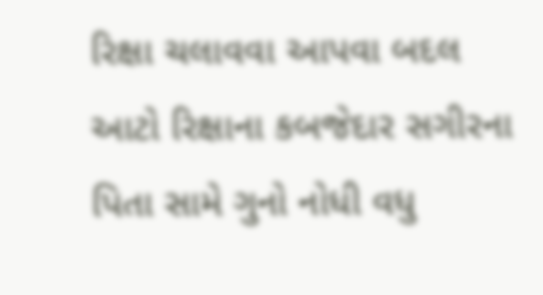રિક્ષા ચલાવવા આપવા બદલ આટો રિક્ષાના કબજેદાર સગીરના પિતા સામે ગુનો નોધી વધુ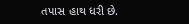તપાસ હાથ ધરી છે.